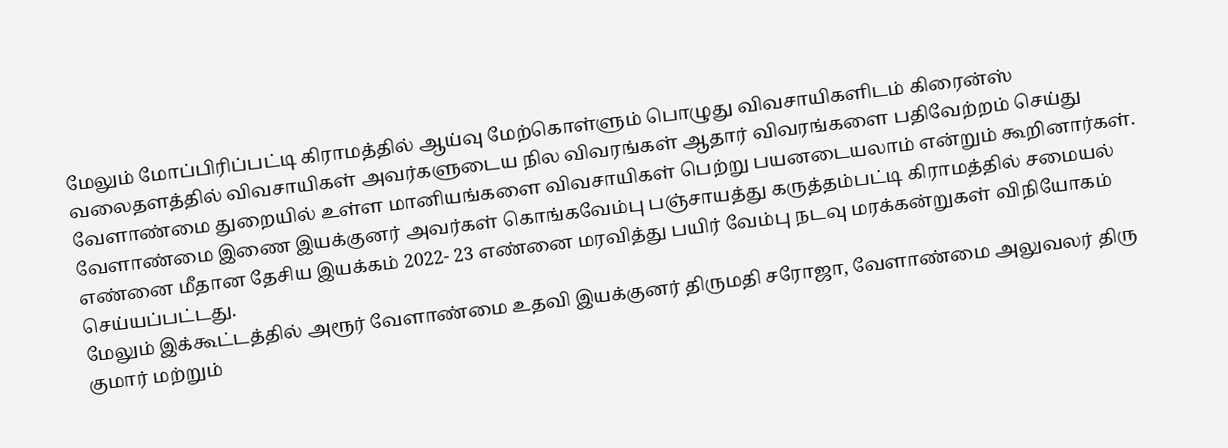மேலும் மோப்பிரிப்பட்டி கிராமத்தில் ஆய்வு மேற்கொள்ளும் பொழுது விவசாயிகளிடம் கிரைன்ஸ் வலைதளத்தில் விவசாயிகள் அவர்களுடைய நில விவரங்கள் ஆதார் விவரங்களை பதிவேற்றம் செய்து வேளாண்மை துறையில் உள்ள மானியங்களை விவசாயிகள் பெற்று பயனடையலாம் என்றும் கூறினார்கள். வேளாண்மை இணை இயக்குனர் அவர்கள் கொங்கவேம்பு பஞ்சாயத்து கருத்தம்பட்டி கிராமத்தில் சமையல் எண்னை மீதான தேசிய இயக்கம் 2022- 23 எண்னை மரவித்து பயிர் வேம்பு நடவு மரக்கன்றுகள் விநியோகம் செய்யப்பட்டது.
மேலும் இக்கூட்டத்தில் அரூர் வேளாண்மை உதவி இயக்குனர் திருமதி சரோஜா, வேளாண்மை அலுவலர் திரு குமார் மற்றும்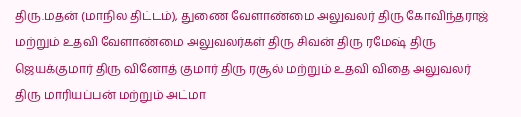திரு.மதன் (மாநில திட்டம்), துணை வேளாண்மை அலுவலர் திரு கோவிந்தராஜ் மற்றும் உதவி வேளாண்மை அலுவலர்கள் திரு சிவன் திரு ரமேஷ் திரு ஜெயக்குமார் திரு வினோத் குமார் திரு ரசூல் மற்றும் உதவி விதை அலுவலர் திரு மாரியப்பன் மற்றும் அட்மா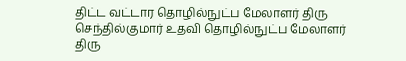திட்ட வட்டார தொழில்நுட்ப மேலாளர் திரு செந்தில்குமார் உதவி தொழில்நுட்ப மேலாளர் திரு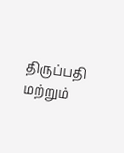திருப்பதி மற்றும்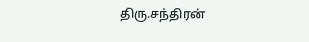திரு.சந்திரன்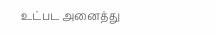உட்பட அனைத்து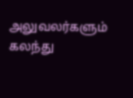அலுவலர்களும் கலந்து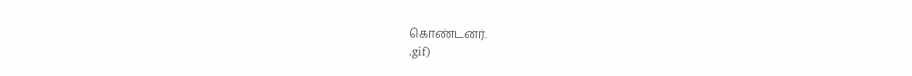கொண்டனர்.
.gif)